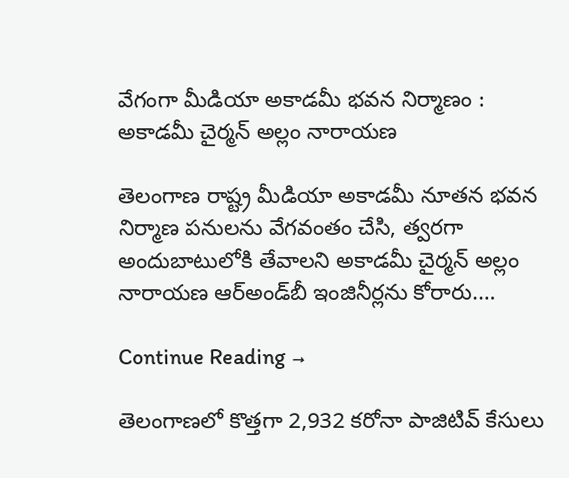వేగంగా మీడియా అకాడమీ భవన నిర్మాణం : అకాడమీ చైర్మన్‌ అల్లం నారాయణ

తెలంగాణ రాష్ట్ర మీడియా అకాడమీ నూతన భవన నిర్మాణ పనులను వేగవంతం చేసి, త్వరగా అందుబాటులోకి తేవాలని అకాడమీ చైర్మన్‌ అల్లం నారాయణ ఆర్‌అండ్‌బీ ఇంజినీర్లను కోరారు.…

Continue Reading →

తెలంగాణలో కొత్తగా 2,932 కరోనా పాజిటివ్ కేసులు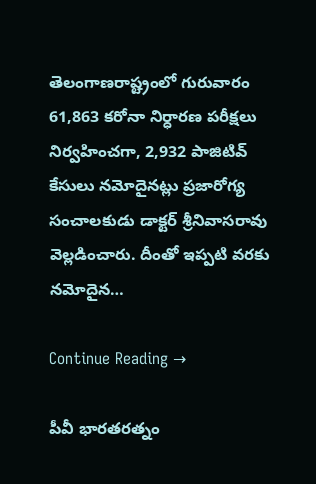తెలంగాణరాష్ట్రంలో గురువారం 61,863 కరోనా నిర్ధారణ పరీక్షలు నిర్వహించగా, 2,932 పాజిటివ్‌ కేసులు నమోదైనట్లు ప్రజారోగ్య సంచాలకుడు డాక్టర్‌ శ్రీనివాసరావు వెల్లడించారు. దీంతో ఇప్పటి వరకు నమోదైన…

Continue Reading →

పీవీ భారతరత్నం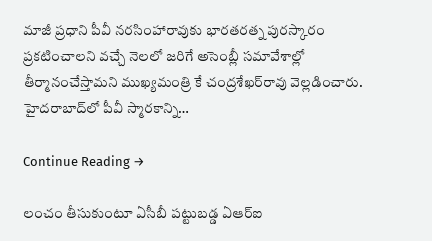మాజీ ప్రధాని పీవీ నరసింహారావుకు భారతరత్న పురస్కారం ప్రకటించాలని వచ్చే నెలలో జరిగే అసెంబ్లీ సమావేశాల్లో తీర్మానంచేస్తామని ముఖ్యమంత్రి కే చంద్రశేఖర్‌రావు వెల్లడించారు. హైదరాబాద్‌లో పీవీ స్మారకాన్ని…

Continue Reading →

లంచం తీసుకుంటూ ఏసీబీ పట్టుబడ్డ ఏఆర్‌ఐ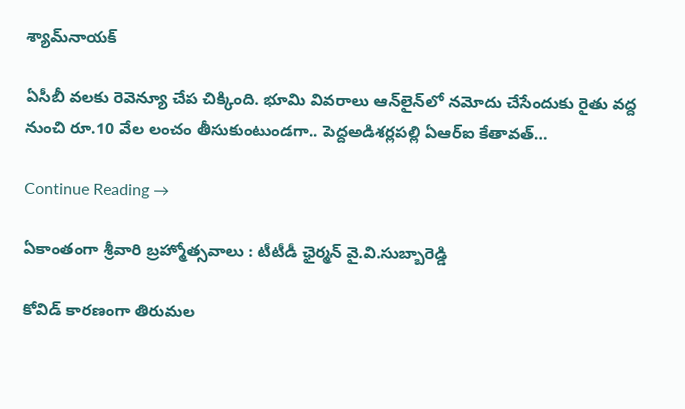శ్యామ్‌నాయక్‌

ఏసీబీ వలకు రెవెన్యూ చేప చిక్కింది. భూమి వివరాలు ఆన్‌లైన్‌లో నమోదు చేసేందుకు రైతు వద్ద నుంచి రూ.10 వేల లంచం తీసుకుంటుండగా.. పెద్దఅడిశర్లపల్లి ఏఆర్‌ఐ కేతావత్‌…

Continue Reading →

ఏకాంతంగా శ్రీ‌వారి బ్రహ్మోత్స‌వాలు : టీటీడీ ఛైర్మ‌న్ వై.వి.సుబ్బారెడ్డి

కోవిడ్ కార‌ణంగా తిరుమ‌ల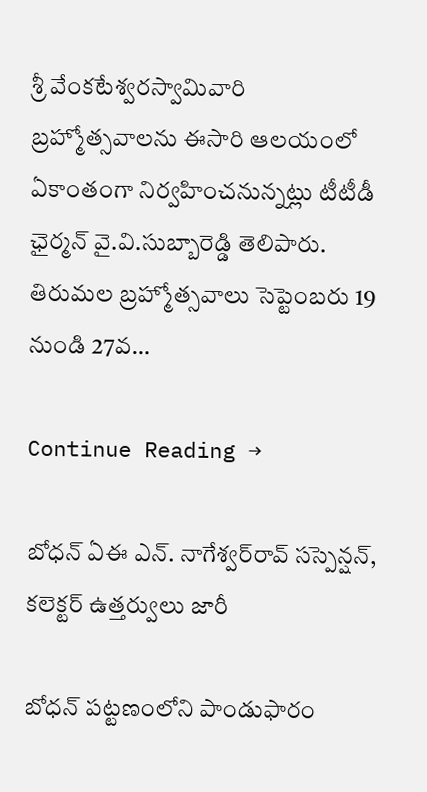శ్రీ వేంక‌టేశ్వ‌ర‌స్వామివారి బ్ర‌హ్మోత్స‌వాలను ఈసారి ఆల‌యంలో ఏకాంతంగా నిర్వ‌హించ‌‌నున్న‌ట్లు టీటీడీ ఛైర్మ‌న్ వై.వి.సుబ్బారెడ్డి తెలిపారు. తిరుమ‌ల బ్ర‌హ్మోత్స‌వాలు సెప్టెంబ‌రు 19 నుండి 27వ…

Continue Reading →

బోధన్‌ ఏఈ ఎన్‌. నాగేశ్వర్‌రావ్ సస్పెన్షన్, కలెక్టర్ ఉత్తర్వులు జారీ

బోధన్‌ పట్టణంలోని పాండుఫారం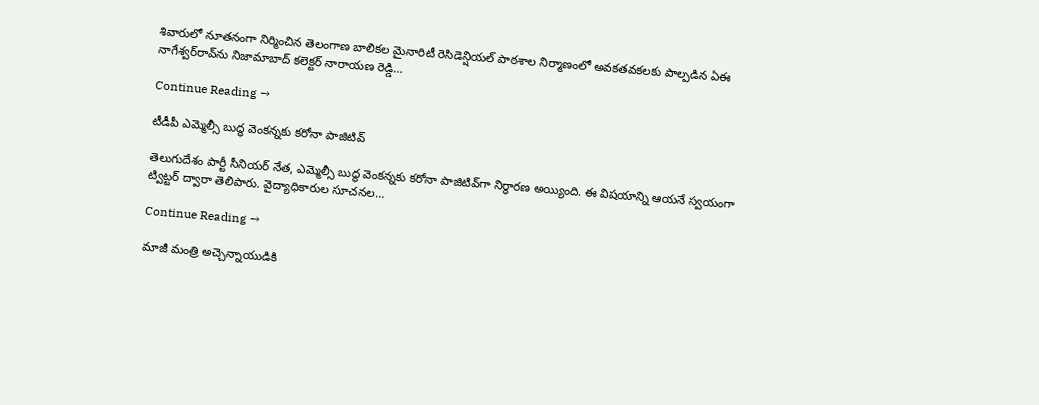శివారులో నూతనంగా నిర్మించిన తెలంగాణ బాలికల మైనారిటీ రెసిడెన్షియల్‌ పాఠశాల నిర్మాణంలో అవకతవకలకు పాల్పడిన ఏఈ నాగేశ్వర్‌రావ్‌ను నిజామాబాద్‌ కలెక్టర్‌ నారాయణ రెడ్డి…

Continue Reading →

టీడీపీ ఎమ్మెల్సీ బుద్ధ వెంకన్నకు కరోనా పాజిటివ్‌

తెలుగుదేశం పార్టీ సీనియర్‌ నేత, ఎమ్మెల్సీ బుద్ధ వెంకన్నకు కరోనా పాజిటివ్‌గా నిర్ధారణ అయ్యింది. ఈ విషయాన్ని ఆయనే స్వయంగా ట్విట్టర్‌ ద్వారా తెలిపారు. వైద్యాధికారుల సూచనల…

Continue Reading →

మాజీ మంత్రి అచ్చెన్నాయుడికి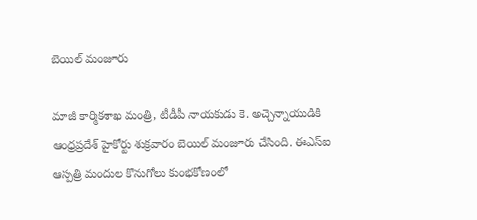బెయిల్ మంజూరు

మాజీ కార్మిక‌శాఖ మంత్రి, టీడీపీ నాయ‌కుడు కె. అచ్చెన్నాయుడికి ఆంధ్ర‌ప్ర‌దేశ్‌ హైకోర్టు శుక్ర‌వారం బెయిల్ మంజూరు చేసింది. ఈఎస్ఐ ఆస్ప‌త్రి మందుల కొనుగోలు కుంభ‌కోణంలో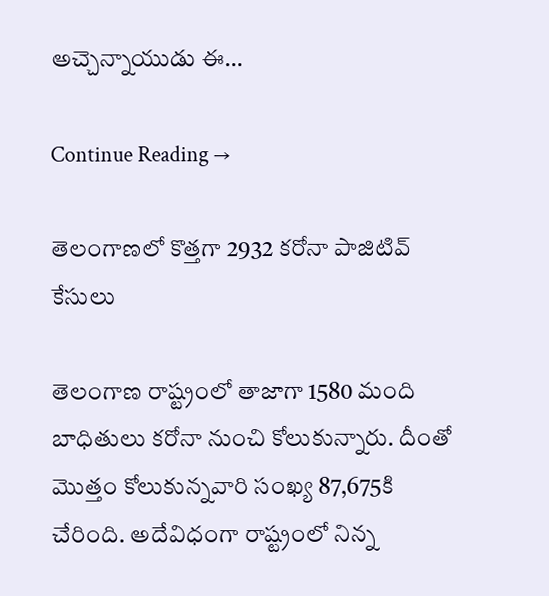అచ్చెన్నాయుడు ఈ…

Continue Reading →

తెలంగాణలో కొత్త‌గా 2932 క‌రోనా పాజిటివ్ కేసులు

తెలంగాణ రాష్ట్రంలో తాజాగా 1580 మంది బాధితులు క‌రోనా నుంచి కోలుకున్నారు. దీంతో మొత్తం కోలుకున్న‌వారి సంఖ్య 87,675కి చేరింది. అదేవిధంగా రాష్ట్రంలో నిన్న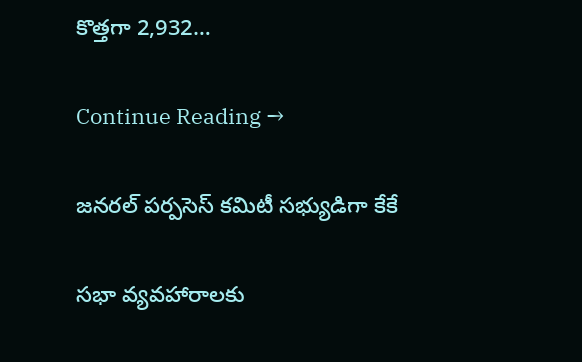కొత్త‌గా 2,932…

Continue Reading →

జనరల్‌ పర్పసెస్‌ కమిటీ సభ్యుడిగా కేకే

సభా వ్యవహారాలకు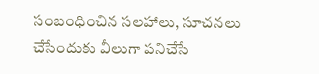సంబంధించిన సలహాలు, సూచనలు చేసేందుకు వీలుగా పనిచేసే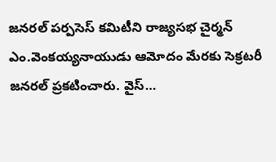జనరల్‌ పర్పసెస్‌ కమిటీని రాజ్యసభ చైర్మన్‌ ఎం.వెంకయ్యనాయుడు ఆమోదం మేరకు సెక్రటరీ జనరల్‌ ప్రకటించారు. వైస్‌…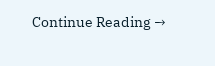Continue Reading →